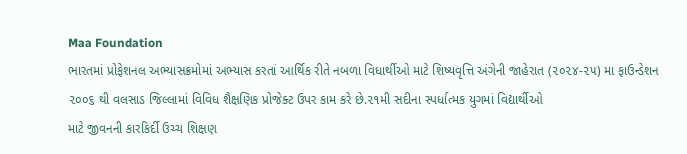Maa Foundation
ભારતમાં પ્રોફેશનલ અભ્યાસક્રમોમાં અભ્યાસ કરતાં આર્થિક રીતે નબળા વિધાર્થીઓ માટે શિષ્યવૃત્તિ અંગેની જાહેરાત (૨૦૨૪-૨૫) મા ફાઉન્ડેશન ૨૦૦૬ થી વલસાડ જિલ્લામાં વિવિધ શૈક્ષણિક પ્રોજેક્ટ ઉપર કામ કરે છે.૨૧મી સદીના સ્પર્ધાત્મક યુગમાં વિદ્યાર્થીઓ
માટે જીવનની કારકિર્દી ઉચ્ચ શિક્ષણ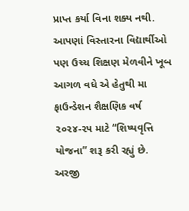પ્રાપ્ત કર્યા વિના શક્ય નથી. આપણાં વિસ્તારના વિદ્યાર્થીઓ પણ ઉચ્ચ શિક્ષણ મેળવીને ખૂબ આગળ વધે એ હેતુથી મા ફાઉન્ડેશન શૈક્ષણિક વર્ષ ૨૦૨૪-૨૫ માટે “શિષ્યવૃત્તિ યોજના” શરૂ કરી રહ્યું છે.
અરજી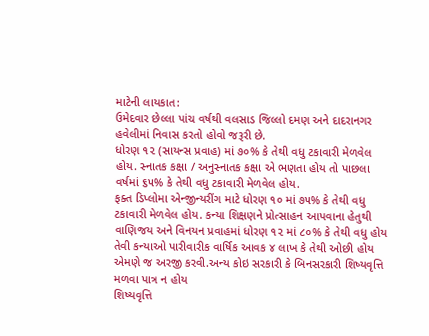માટેની લાયકાત:
ઉમેદવાર છેલ્લા પાંચ વર્ષથી વલસાડ જિલ્લો દમણ અને દાદરાનગર હવેલીમાં નિવાસ કરતો હોવો જરૂરી છે.
ધોરણ ૧૨ (સાયન્સ પ્રવાહ) માં ૭૦% કે તેથી વધુ ટકાવારી મેળવેલ હોય. સ્નાતક કક્ષા / અનુસ્નાતક કક્ષા એ ભણતા હોય તો પાછલા વર્ષમાં ૬૫% કે તેથી વધુ ટકાવારી મેળવેલ હોય.
ફક્ત ડિપ્લોમા એન્જીન્યરીંગ માટે ધોરણ ૧૦ માં ૭૫% કે તેથી વધુ ટકાવારી મેળવેલ હોય. કન્યા શિક્ષણને પ્રોત્સાહન આપવાના હેતુથી વાણિજય અને વિનયન પ્રવાહમાં ધોરણ ૧૨ માં ૮૦% કે તેથી વધુ હોય તેવી કન્યાઓ પારીવારીક વાર્ષિક આવક ૪ લાખ કે તેથી ઓછી હોય એમણે જ અરજી કરવી.અન્ય કોઇ સરકારી કે બિનસરકારી શિષ્યવૃત્તિ મળવા પાત્ર ન હોય
શિષ્યવૃત્તિ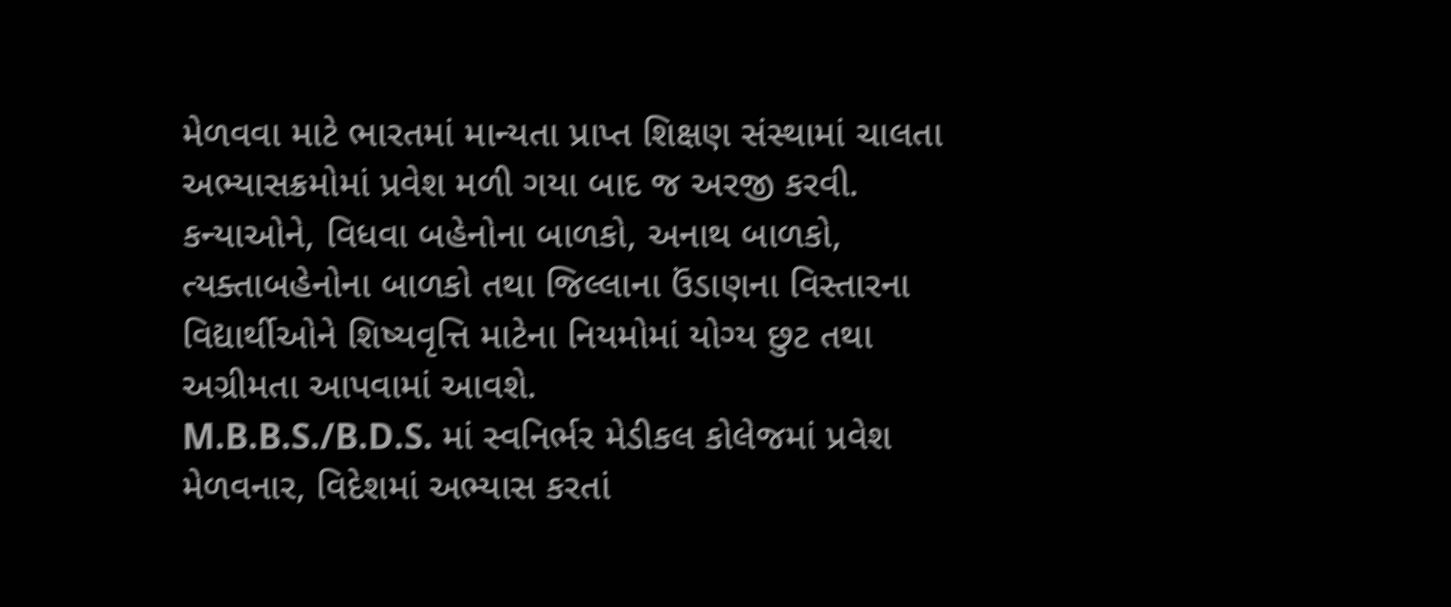મેળવવા માટે ભારતમાં માન્યતા પ્રાપ્ત શિક્ષણ સંસ્થામાં ચાલતા અભ્યાસક્રમોમાં પ્રવેશ મળી ગયા બાદ જ અરજી કરવી.
કન્યાઓને, વિધવા બહેનોના બાળકો, અનાથ બાળકો, ત્યક્તાબહેનોના બાળકો તથા જિલ્લાના ઉંડાણના વિસ્તારના વિદ્યાર્થીઓને શિષ્યવૃત્તિ માટેના નિયમોમાં યોગ્ય છુટ તથા અગ્રીમતા આપવામાં આવશે.
M.B.B.S./B.D.S. માં સ્વનિર્ભર મેડીકલ કોલેજમાં પ્રવેશ મેળવનાર, વિદેશમાં અભ્યાસ કરતાં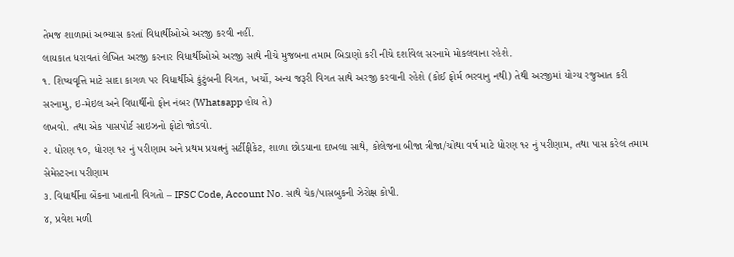તેમજ શાળામાં અભ્યાસ કરતાં વિધાર્થીઓએ અરજી કરવી નહીં.
લાયકાત ધરાવતાં લેખિત અરજી કરનાર વિધાર્થીઓએ અરજી સાથે નીચે મુજબના તમામ બિડાણો કરી નીચે દર્શાવેલ સરનામે મોકલવાના રહેશે.
૧. શિષ્યવૃત્તિ માટે સાદા કાગળ પર વિધાર્થીએ કુંટુંબની વિગત, ખર્ચો, અન્ય જરૂરી વિગત સાથે અરજી કરવાની રહેશે (કોઈ ફોર્મ ભરવાનુ નથી) તેથી અરજીમાં યોગ્ય રજુઆત કરી સરનામુ, ઇ-મેઇલ અને વિધાર્થીનો ફોન નંબર (Whatsapp હોય તે)
લખવો. તથા એક પાસપોર્ટ સાઇઝનો ફોટો જોડવો.
૨. ધોરણ ૧૦, ધોરણ ૧૨ નું પરીણામ અને પ્રથમ પ્રયત્નનું સર્ટીફીકેટ, શાળા છોડયાના દાખલા સાથે, કોલેજના બીજા ત્રીજા/ચોથા વર્ષ માટે ધોરણ ૧૨ નું પરીણામ, તથા પાસ કરેલ તમામ સેમેસ્ટરના પરીણામ
૩. વિધાર્થીના બેંકના ખાતાની વિગતો – IFSC Code, Account No. સાથે ચેક/પાસબુકની ઝેરોક્ષ કોપી.
૪, પ્રવેશ મળી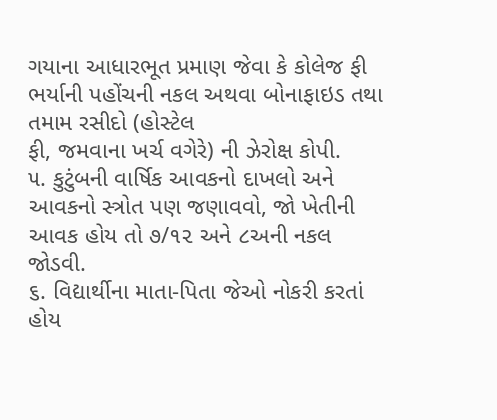ગયાના આધારભૂત પ્રમાણ જેવા કે કોલેજ ફી ભર્યાની પહોંચની નકલ અથવા બોનાફાઇડ તથા તમામ રસીદો (હોસ્ટેલ
ફી, જમવાના ખર્ચ વગેરે) ની ઝેરોક્ષ કોપી.
૫. કુટુંબની વાર્ષિક આવકનો દાખલો અને આવકનો સ્ત્રોત પણ જણાવવો, જો ખેતીની આવક હોય તો ૭/૧૨ અને ૮અની નકલ
જોડવી.
૬. વિદ્યાર્થીના માતા-પિતા જેઓ નોકરી કરતાં હોય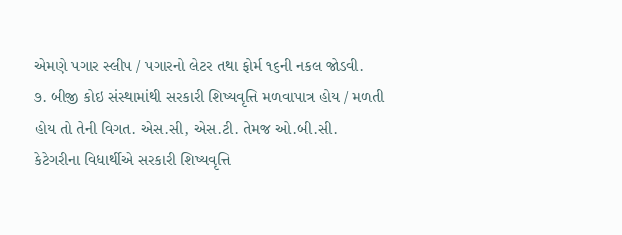એમણે પગાર સ્લીપ / પગારનો લેટર તથા ફોર્મ ૧૬ની નકલ જોડવી.
૭. બીજી કોઇ સંસ્થામાંથી સરકારી શિષ્યવૃત્તિ મળવાપાત્ર હોય / મળતી હોય તો તેની વિગત. એસ.સી, એસ.ટી. તેમજ ઓ.બી.સી.
કેટેગરીના વિધાર્થીએ સરકારી શિષ્યવૃત્તિ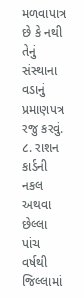મળવાપાત્ર છે કે નથી તેનું સંસ્થાના વડાનું પ્રમાણપત્ર રજુ કરવું.
૮. રાશન કાર્ડની નકલ અથવા છેલ્લા પાંચ વર્ષથી જિલ્લામાં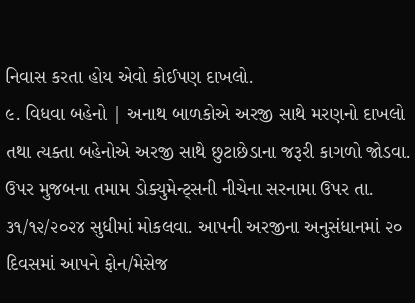નિવાસ કરતા હોય એવો કોઈપણ દાખલો.
૯. વિધવા બહેનો | અનાથ બાળકોએ અરજી સાથે મરણનો દાખલો તથા ત્યક્તા બહેનોએ અરજી સાથે છુટાછેડાના જરૂરી કાગળો જોડવા.
ઉપર મુજબના તમામ ડોક્યુમેન્ટ્સની નીચેના સરનામા ઉપર તા. ૩૧/૧૨/૨૦૨૪ સુધીમાં મોકલવા. આપની અરજીના અનુસંધાનમાં ૨૦ દિવસમાં આપને ફોન/મેસેજ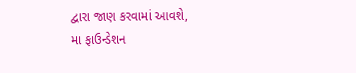દ્વારા જાણ કરવામાં આવશે,
મા ફાઉન્ડેશન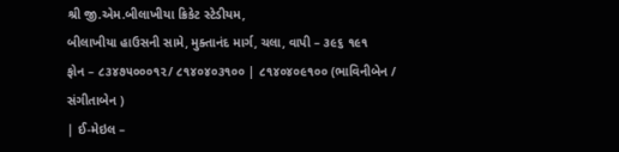શ્રી જી.એમ.બીલાખીયા ક્રિકેટ સ્ટેડીયમ,
બીલાખીયા હાઉસની સામે, મુક્તાનંદ માર્ગ, ચલા, વાપી – ૩૯૬ ૧૯૧
ફોન – ૮૩૪૭૫૦૦૦૧૨/ ૮૧૪૦૪૦૩૧૦૦ | ૮૧૪૦૪૦૯૧૦૦ (ભાવિનીબેન / સંગીતાબેન )
| ઈ-મેઇલ –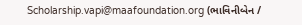Scholarship.vapi@maafoundation.org (ભાવિનીબેન /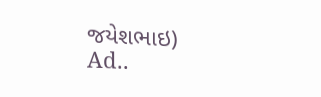જયેશભાઇ)
Ad..